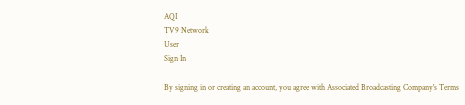AQI
TV9 Network
User
Sign In

By signing in or creating an account, you agree with Associated Broadcasting Company's Terms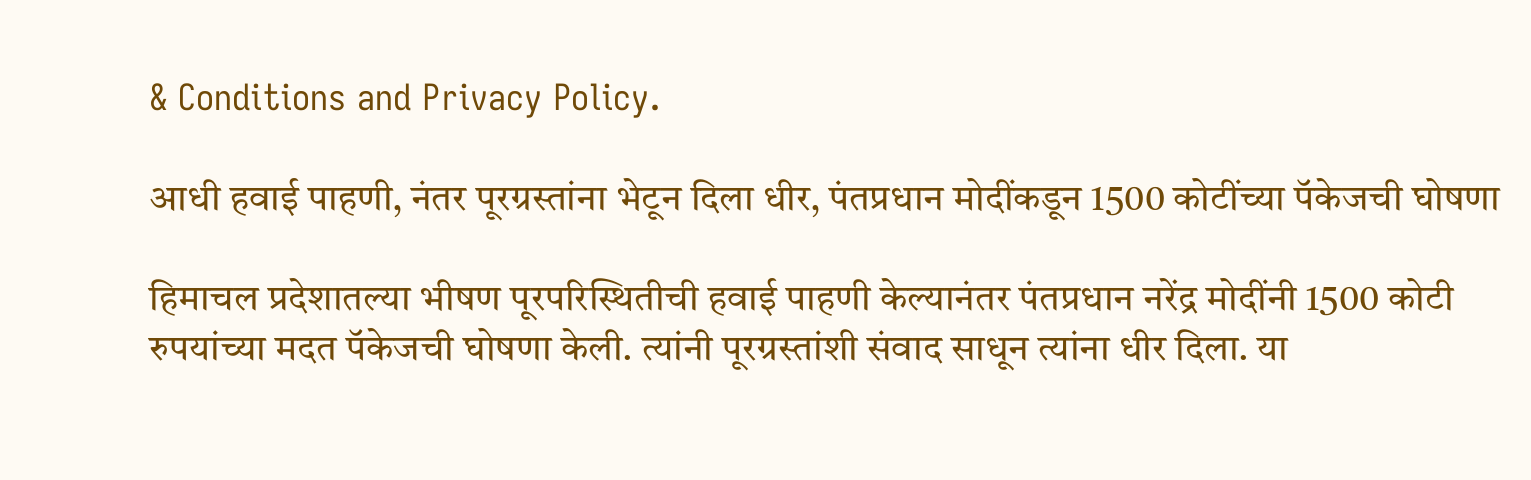& Conditions and Privacy Policy.

आधी हवाई पाहणी, नंतर पूरग्रस्तांना भेटून दिला धीर, पंतप्रधान मोदींकडून 1500 कोटींच्या पॅकेजची घोषणा

हिमाचल प्रदेशातल्या भीषण पूरपरिस्थितीची हवाई पाहणी केल्यानंतर पंतप्रधान नरेंद्र मोदींनी 1500 कोटी रुपयांच्या मदत पॅकेजची घोषणा केली. त्यांनी पूरग्रस्तांशी संवाद साधून त्यांना धीर दिला. या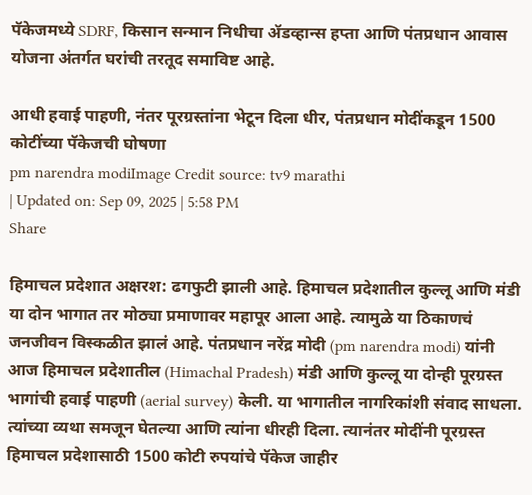पॅकेजमध्ये SDRF, किसान सन्मान निधीचा ॲडव्हान्स हप्ता आणि पंतप्रधान आवास योजना अंतर्गत घरांची तरतूद समाविष्ट आहे.

आधी हवाई पाहणी, नंतर पूरग्रस्तांना भेटून दिला धीर, पंतप्रधान मोदींकडून 1500 कोटींच्या पॅकेजची घोषणा
pm narendra modiImage Credit source: tv9 marathi
| Updated on: Sep 09, 2025 | 5:58 PM
Share

हिमाचल प्रदेशात अक्षरश: ढगफुटी झाली आहे. हिमाचल प्रदेशातील कुल्लू आणि मंडी या दोन भागात तर मोठ्या प्रमाणावर महापूर आला आहे. त्यामुळे या ठिकाणचं जनजीवन विस्कळीत झालं आहे. पंतप्रधान नरेंद्र मोदी (pm narendra modi) यांनी आज हिमाचल प्रदेशातील (Himachal Pradesh) मंडी आणि कुल्लू या दोन्ही पूरग्रस्त भागांची हवाई पाहणी (aerial survey) केली. या भागातील नागरिकांशी संवाद साधला. त्यांच्या व्यथा समजून घेतल्या आणि त्यांना धीरही दिला. त्यानंतर मोदींनी पूरग्रस्त हिमाचल प्रदेशासाठी 1500 कोटी रुपयांचे पॅकेज जाहीर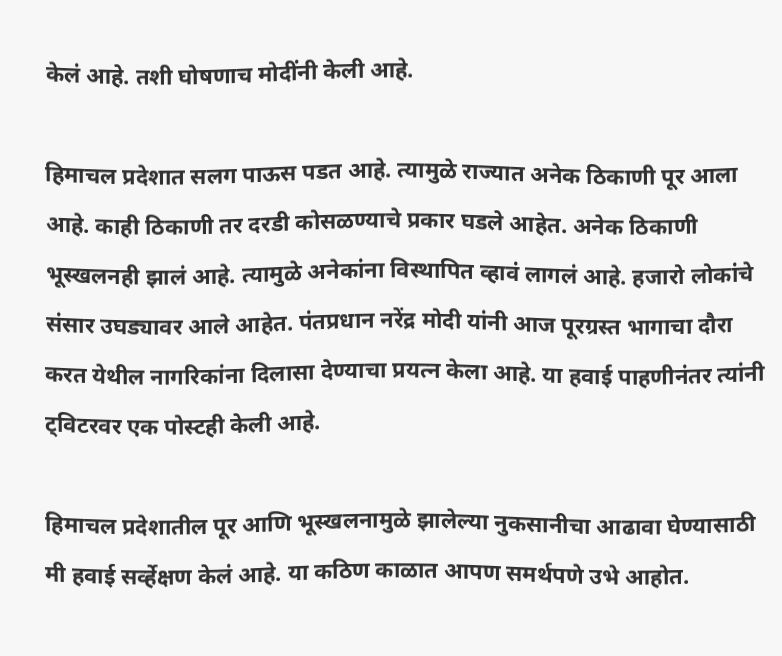केलं आहे. तशी घोषणाच मोदींनी केली आहे.

हिमाचल प्रदेशात सलग पाऊस पडत आहे. त्यामुळे राज्यात अनेक ठिकाणी पूर आला आहे. काही ठिकाणी तर दरडी कोसळण्याचे प्रकार घडले आहेत. अनेक ठिकाणी भूस्खलनही झालं आहे. त्यामुळे अनेकांना विस्थापित व्हावं लागलं आहे. हजारो लोकांचे संसार उघड्यावर आले आहेत. पंतप्रधान नरेंद्र मोदी यांनी आज पूरग्रस्त भागाचा दौरा करत येथील नागरिकांना दिलासा देण्याचा प्रयत्न केला आहे. या हवाई पाहणीनंतर त्यांनी ट्विटरवर एक पोस्टही केली आहे.

हिमाचल प्रदेशातील पूर आणि भूस्खलनामुळे झालेल्या नुकसानीचा आढावा घेण्यासाठी मी हवाई सर्व्हेक्षण केलं आहे. या कठिण काळात आपण समर्थपणे उभे आहोत.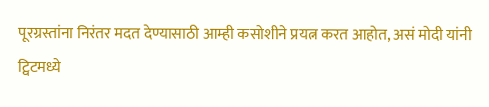पूरग्रस्तांना निरंतर मदत देण्यासाठी आम्ही कसोशीने प्रयत्न करत आहोत, असं मोदी यांनी ट्विटमध्ये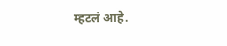म्हटलं आहे.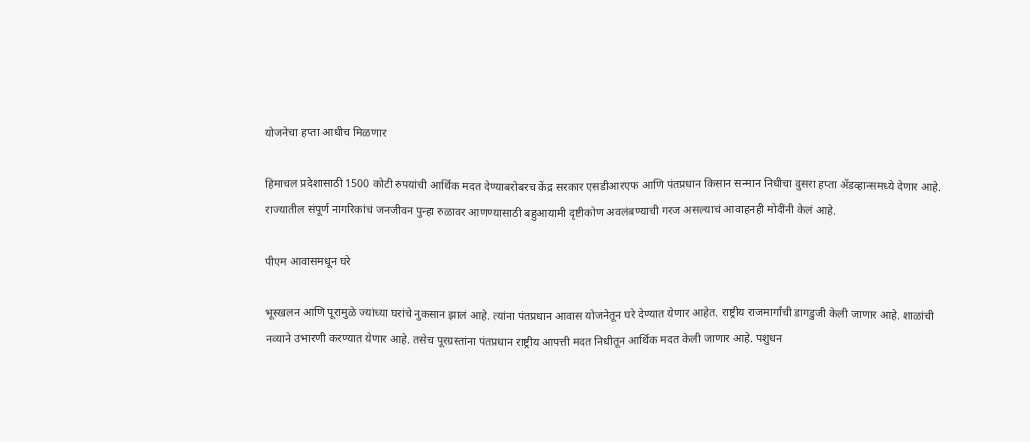योजनेचा हप्ता आधीच मिळणार

हिमाचल प्रदेशासाठी 1500 कोटी रुपयांची आर्थिक मदत देण्याबरोबरच केंद्र सरकार एसडीआरएफ आणि पंतप्रधान किसान सन्मान निधीचा दुसरा हप्ता ॲडव्हान्समध्ये देणार आहे. राज्यातील संपूर्ण नागरिकांचं जनजीवन पुन्हा रुळावर आणण्यासाठी बहुआयामी दृष्टीकोण अवलंबण्याची गरज असल्याचं आवाहनही मोदींनी केलं आहे.

पीएम आवासमधून घरे

भूस्खलन आणि पूरामुळे ज्यांच्या घरांचे नुकसान झालं आहे. त्यांना पंतप्रधान आवास योजनेतून घरे देण्यात येणार आहेत. राष्ट्रीय राजमार्गांची डागडुजी केली जाणार आहे. शाळांची नव्याने उभारणी करण्यात येणार आहे. तसेच पूरग्रस्तांना पंतप्रधान राष्ट्रीय आपत्ती मदत निधीतून आर्थिक मदत केली जाणार आहे. पशुधन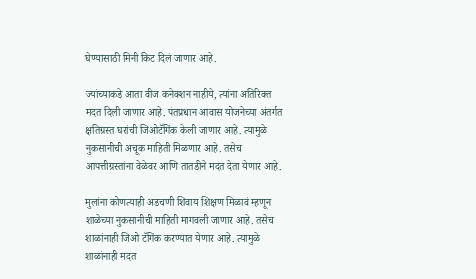घेण्यासाठी मिनी किट दिलं जाणार आहे.

ज्यांच्याकडे आता वीज कनेक्शन नाहीये, त्यांना अतिरिक्त मदत दिली जाणार आहे. पंतप्रधान आवास योजनेच्या अंतर्गत क्षतिग्रस्त घरांची जिओटॅगिंक केली जाणार आहे. त्यामुळे नुकसानीची अचूक माहिती मिळणार आहे. तसेच आपत्तीग्रस्तांना वेळेवर आणि तातडीने मदत देता येणार आहे.

मुलांना कोणत्याही अडचणी शिवाय शिक्षण मिळावं म्हणून शाळेच्या नुकसानीची माहिती मागवली जाणार आहे. तसेच शाळांनाही जिओ टॅगिंक करण्यात येणार आहे. त्यामुळे शाळांनाही मदत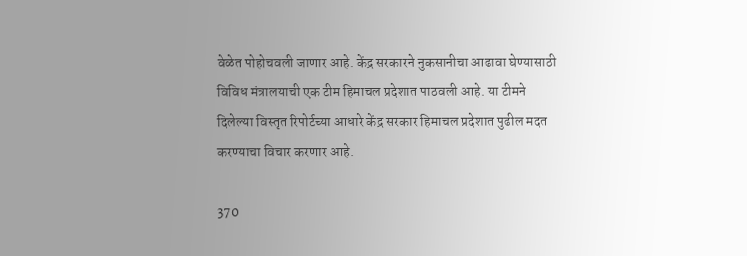वेळेत पोहोचवली जाणार आहे. केंद्र सरकारने नुकसानीचा आढावा घेण्यासाठी विविध मंत्रालयाची एक टीम हिमाचल प्रदेशात पाठवली आहे. या टीमने दिलेल्या विस्तृत रिपोर्टच्या आधारे केंद्र सरकार हिमाचल प्रदेशात पुढील मदत करण्याचा विचार करणार आहे.

370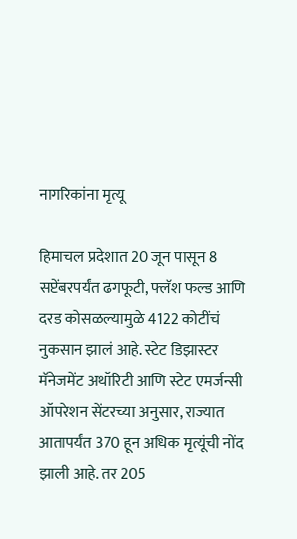नागरिकांना मृत्यू

हिमाचल प्रदेशात 20 जून पासून 8 सप्टेंबरपर्यंत ढगफूटी, फ्लॅश फल्ड आणि दरड कोसळल्यामुळे 4122 कोटींचं नुकसान झालं आहे. स्टेट डिझास्टर मॅनेजमेंट अथॉरिटी आणि स्टेट एमर्जन्सी ऑपरेशन सेंटरच्या अनुसार, राज्यात आतापर्यंत 370 हून अधिक मृत्यूंची नोंद झाली आहे. तर 205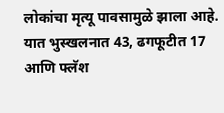लोकांचा मृत्यू पावसामुळे झाला आहे. यात भुस्खलनात 43, ढगफूटीत 17 आणि फ्लॅश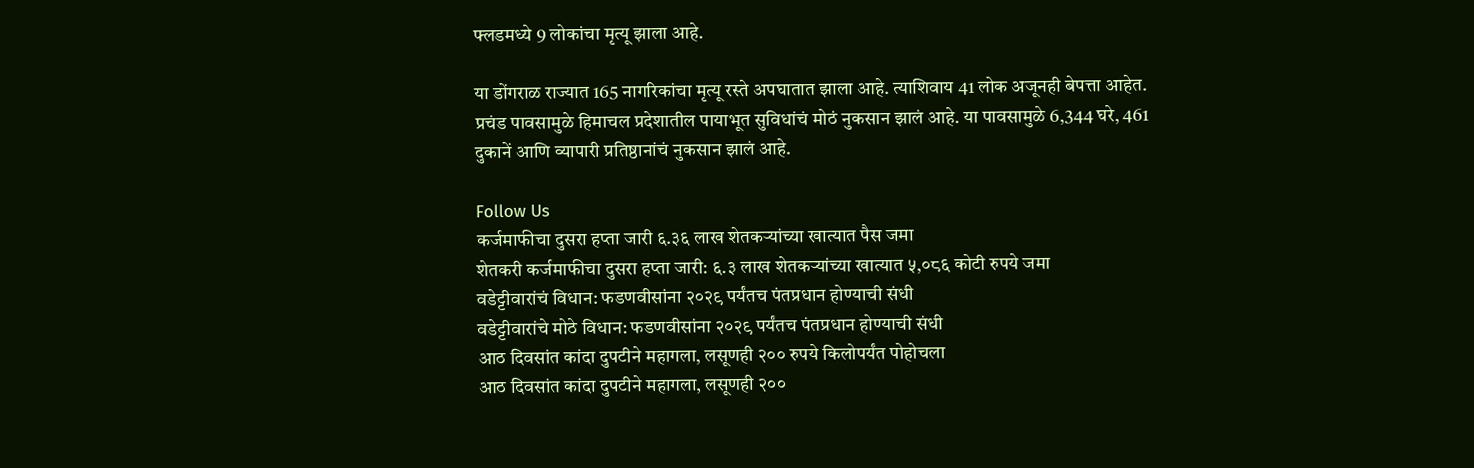फ्लडमध्ये 9 लोकांचा मृत्यू झाला आहे.

या डोंगराळ राज्यात 165 नागरिकांचा मृत्यू रस्ते अपघातात झाला आहे. त्याशिवाय 41 लोक अजूनही बेपत्ता आहेत. प्रचंड पावसामुळे हिमाचल प्रदेशातील पायाभूत सुविधांचं मोठं नुकसान झालं आहे. या पावसामुळे 6,344 घरे, 461 दुकानें आणि व्यापारी प्रतिष्ठानांचं नुकसान झालं आहे.

Follow Us
कर्जमाफीचा दुसरा हप्ता जारी ६.३६ लाख शेतकऱ्यांच्या खात्यात पैस जमा
शेतकरी कर्जमाफीचा दुसरा हप्ता जारी: ६.३ लाख शेतकऱ्यांच्या खात्यात ५,०८६ कोटी रुपये जमा
वडेट्टीवारांचं विधान: फडणवीसांना २०२९ पर्यंतच पंतप्रधान होण्याची संधी
वडेट्टीवारांचे मोठे विधान: फडणवीसांना २०२९ पर्यंतच पंतप्रधान होण्याची संधी
आठ दिवसांत कांदा दुपटीने महागला, लसूणही २०० रुपये किलोपर्यंत पोहोचला
आठ दिवसांत कांदा दुपटीने महागला, लसूणही २००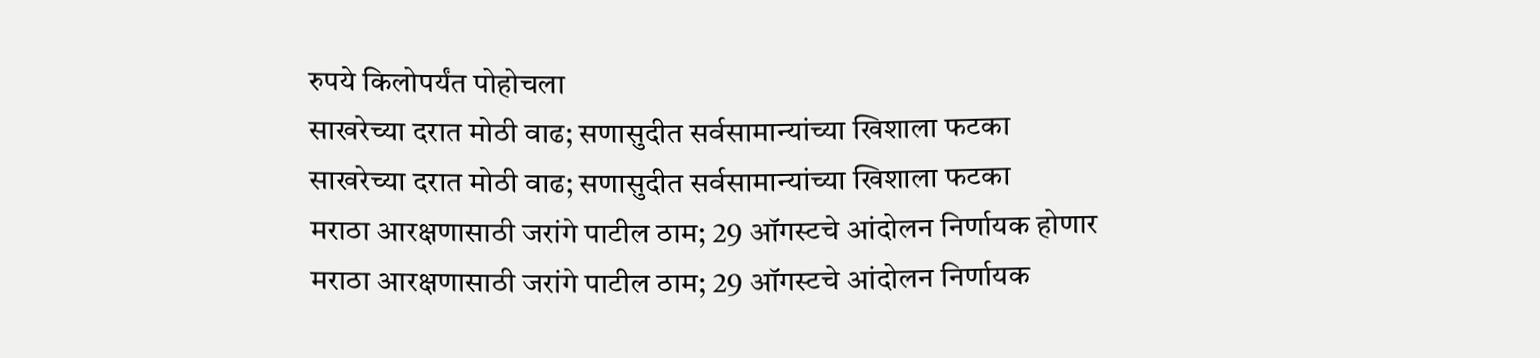रुपये किलोपर्यंत पोहोचला
साखरेच्या दरात मोठी वाढ; सणासुदीत सर्वसामान्यांच्या खिशाला फटका
साखरेच्या दरात मोठी वाढ; सणासुदीत सर्वसामान्यांच्या खिशाला फटका
मराठा आरक्षणासाठी जरांगे पाटील ठाम; 29 ऑगस्टचे आंदोलन निर्णायक होणार
मराठा आरक्षणासाठी जरांगे पाटील ठाम; 29 ऑगस्टचे आंदोलन निर्णायक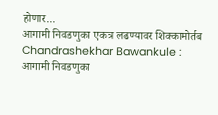होणार...
आगामी निवडणुका एकत्र लढण्यावर शिक्कामोर्तब
Chandrashekhar Bawankule : आगामी निवडणुका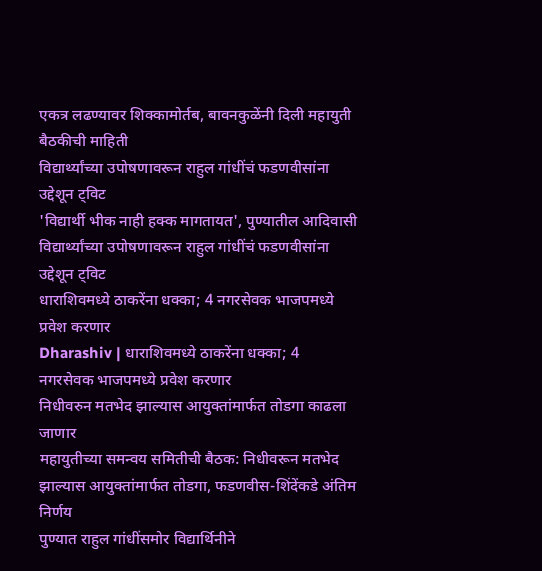एकत्र लढण्यावर शिक्कामोर्तब, बावनकुळेंनी दिली महायुती बैठकीची माहिती
विद्यार्थ्यांच्या उपोषणावरून राहुल गांधींचं फडणवीसांना उद्देशून ट्विट
'विद्यार्थी भीक नाही हक्क मागतायत', पुण्यातील आदिवासी विद्यार्थ्यांच्या उपोषणावरून राहुल गांधींचं फडणवीसांना उद्देशून ट्विट
धाराशिवमध्ये ठाकरेंना धक्का; 4 नगरसेवक भाजपमध्ये प्रवेश करणार
Dharashiv | धाराशिवमध्ये ठाकरेंना धक्का; 4 नगरसेवक भाजपमध्ये प्रवेश करणार
निधीवरुन मतभेद झाल्यास आयुक्तांमार्फत तोडगा काढला जाणार
महायुतीच्या समन्वय समितीची बैठक: निधीवरून मतभेद झाल्यास आयुक्तांमार्फत तोडगा, फडणवीस-शिंदेंकडे अंतिम निर्णय
पुण्यात राहुल गांधींसमोर विद्यार्थिनीने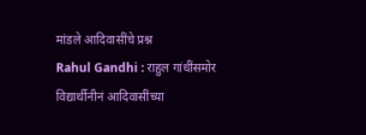मांडले आदिवासींचे प्रश्न
Rahul Gandhi : राहुल गांधींसमोर विद्यार्थीनीनं आदिवासींच्या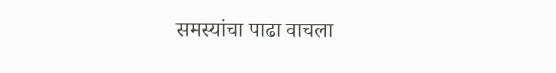समस्यांचा पाढा वाचला